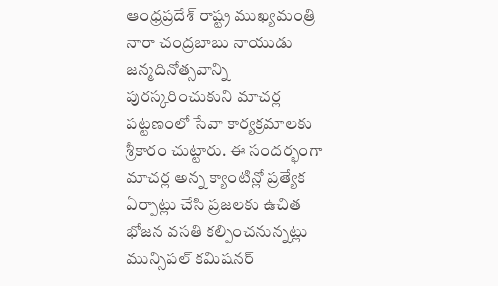ఆంధ్రప్రదేశ్ రాష్ట్ర ముఖ్యమంత్రి నారా చంద్రబాబు నాయుడు జన్మదినోత్సవాన్ని పురస్కరించుకుని మాచర్ల పట్టణంలో సేవా కార్యక్రమాలకు శ్రీకారం చుట్టారు. ఈ సందర్భంగా మాచర్ల అన్న క్యాంటిన్లో ప్రత్యేక ఏర్పాట్లు చేసి ప్రజలకు ఉచిత భోజన వసతి కల్పించనున్నట్లు మున్సిపల్ కమిషనర్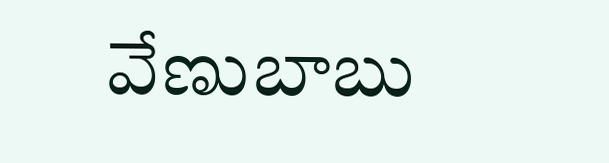వేణుబాబు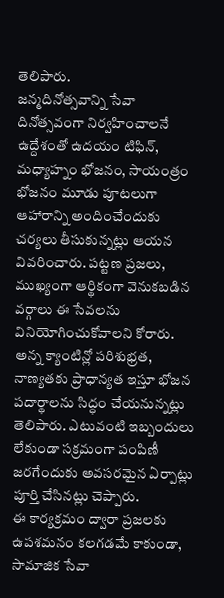తెలిపారు.
జన్మదినోత్సవాన్ని సేవా దినోత్సవంగా నిర్వహించాలనే ఉద్దేశంతో ఉదయం టిఫిన్, మధ్యాహ్నం భోజనం, సాయంత్రం భోజనం మూడు పూటలుగా ఆహారాన్ని అందించేందుకు చర్యలు తీసుకున్నట్లు ఆయన వివరించారు. పట్టణ ప్రజలు, ముఖ్యంగా ఆర్థికంగా వెనుకబడిన వర్గాలు ఈ సేవలను వినియోగించుకోవాలని కోరారు.
అన్న క్యాంటిన్లో పరిశుభ్రత, నాణ్యతకు ప్రాధాన్యత ఇస్తూ భోజన పదార్థాలను సిద్ధం చేయనున్నట్లు తెలిపారు. ఎటువంటి ఇబ్బందులు లేకుండా సక్రమంగా పంపిణీ జరగేందుకు అవసరమైన ఏర్పాట్లు పూర్తి చేసినట్లు చెప్పారు.
ఈ కార్యక్రమం ద్వారా ప్రజలకు ఉపశమనం కలగడమే కాకుండా, సామాజిక సేవా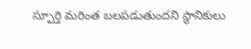స్పూర్తి మరింత బలపడుతుందని స్థానికులు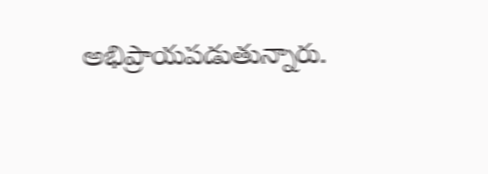అభిప్రాయపడుతున్నారు.